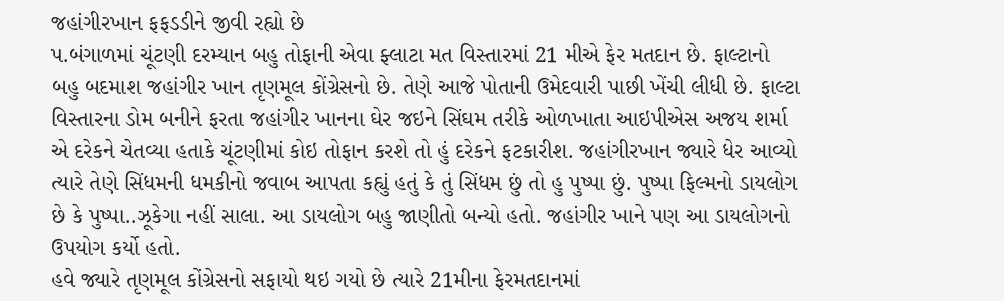જહાંગીરખાન ફફડડીને જીવી રહ્યો છે
પ.બંગાળમાં ચૂંટણી દરમ્યાન બહુ તોફાની એવા ફ્લાટા મત વિસ્તારમાં 21 મીએ ફેર મતદાન છે. ફાલ્ટાનો બહુ બદમાશ જહાંગીર ખાન તૃણમૂલ કોંગ્રેસનો છે. તેણે આજે પોતાની ઉમેદવારી પાછી ખેંચી લીધી છે. ફાલ્ટા વિસ્તારના ડોમ બનીને ફરતા જહાંગીર ખાનના ઘેર જઇને સિંઘમ તરીકે ઓળખાતા આઇપીએસ અજય શર્મા એ દરેકને ચેતવ્યા હતાકે ચૂંટણીમાં કોઇ તોફાન કરશે તો હું દરેકને ફટકારીશ. જહાંગીરખાન જ્યારે ધેર આવ્યો ત્યારે તેણે સિંધમની ધમકીનો જવાબ આપતા કહ્યું હતું કે તું સિંધમ છું તો હુ પુષ્પા છું. પુષ્પા ફિલ્મનો ડાયલોગ છે કે પુષ્પા..ઝૂકેગા નહીં સાલા. આ ડાયલોગ બહુ જાણીતો બન્યો હતો. જહાંગીર ખાને પણ આ ડાયલોગનો ઉપયોગ કર્યો હતો.
હવે જ્યારે તૃણમૂલ કોંગ્રેસનો સફાયો થઇ ગયો છે ત્યારે 21મીના ફેરમતદાનમાં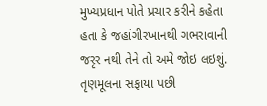મુખ્યપ્રધાન પોતે પ્રચાર કરીને કહેતા હતા કે જહાંગીરખાનથી ગભરાવાની જરૃર નથી તેને તો અમે જોઇ લઇશું.
તૃણમૂલના સફાયા પછી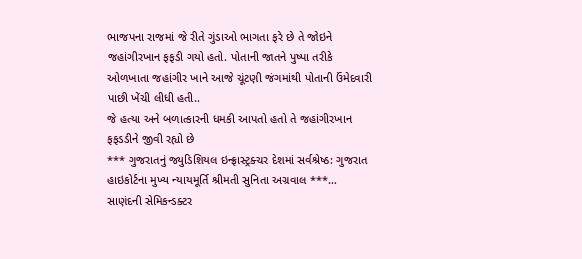ભાજપના રાજમાં જે રીતે ગુંડાઓ ભાગતા ફરે છે તે જોઇને જહાંગીરખાન ફફડી ગયો હતો. પોતાની જાતને પુષ્પા તરીકે ઓળખાતા જહાંગીર ખાને આજે ચૂંટણી જંગમાંથી પોતાની ઉંમેદવારી પાછી ખેંચી લીધી હતી..
જે હત્યા અને બળાત્કારની ધમકી આપતો હતો તે જહાંગીરખાન ફફડડીને જીવી રહ્યો છે
*** ગુજરાતનું જ્યુડિશિયલ ઇન્ફ્રાસ્ટ્રક્ચર દેશમાં સર્વશ્રેષ્ઠ: ગુજરાત હાઇકોર્ટના મુખ્ય ન્યાયમૂર્તિ શ્રીમતી સુનિતા અગ્રવાલ ***…
સાણંદની સેમિકન્ડક્ટર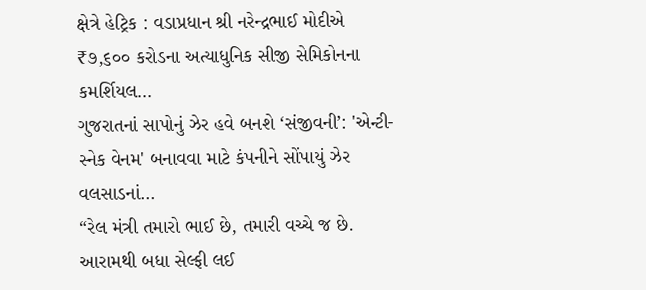ક્ષેત્રે હેટ્રિક : વડાપ્રધાન શ્રી નરેન્દ્રભાઈ મોદીએ ₹૭,૬૦૦ કરોડના અત્યાધુનિક સીજી સેમિકોનના કમર્શિયલ…
ગુજરાતનાં સાપોનું ઝેર હવે બનશે ‘સંજીવની’: 'એન્ટી-સ્નેક વેનમ' બનાવવા માટે કંપનીને સોંપાયું ઝેર વલસાડનાં…
“રેલ મંત્રી તમારો ભાઈ છે, તમારી વચ્ચે જ છે. આરામથી બધા સેલ્ફી લઈ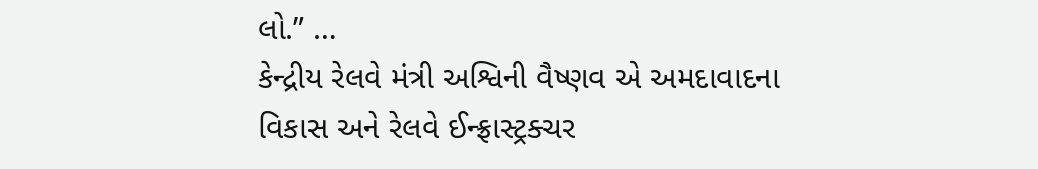લો.” …
કેન્દ્રીય રેલવે મંત્રી અશ્વિની વૈષ્ણવ એ અમદાવાદના વિકાસ અને રેલવે ઈન્ફ્રાસ્ટ્રક્ચર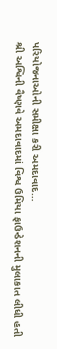પરિયોજનાઓની સમીક્ષા કરી અમદાવાદ…
શ્રી અશ્વિની વૈષ્ણવે અમદાવાદમાં વિશ્વ ઉમિયા ફાઉન્ડેશનની મુલાકાત લીધી હતી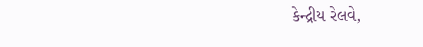કેન્દ્રીય રેલવે,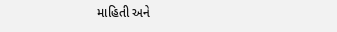માહિતી અને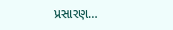પ્રસારણ…